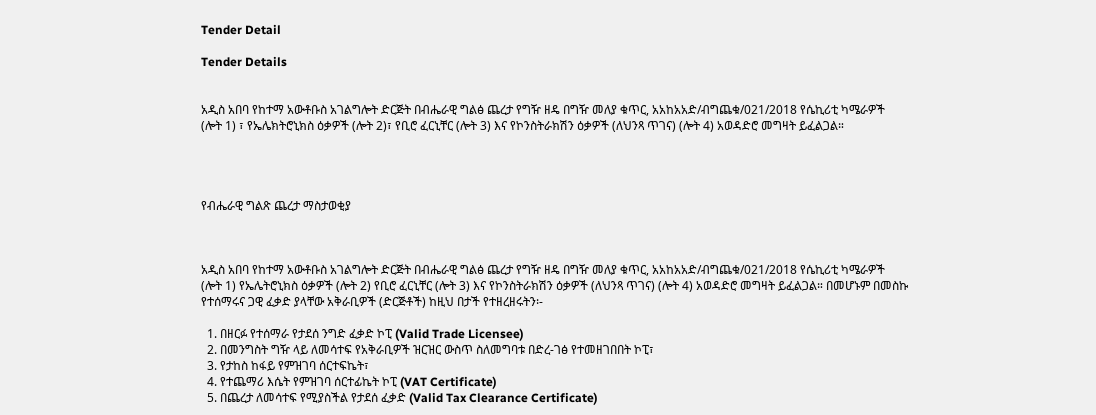Tender Detail

Tender Details


አዲስ አበባ የከተማ አውቶቡስ አገልግሎት ድርጅት በብሔራዊ ግልፅ ጨረታ የግዥ ዘዴ በግዥ መለያ ቁጥር, አአከአአድ/ብግጨቁ/021/2018 የሴኪሪቲ ካሜራዎች (ሎት 1) ፣ የኤሌክትሮኒክስ ዕቃዎች (ሎት 2)፣ የቢሮ ፈርኒቸር (ሎት 3) እና የኮንስትራክሽን ዕቃዎች (ለህንጻ ጥገና) (ሎት 4) አወዳድሮ መግዛት ይፈልጋል።




የብሔራዊ ግልጽ ጨረታ ማስታወቂያ



አዲስ አበባ የከተማ አውቶቡስ አገልግሎት ድርጅት በብሔራዊ ግልፅ ጨረታ የግዥ ዘዴ በግዥ መለያ ቁጥር, አአከአአድ/ብግጨቁ/021/2018 የሴኪሪቲ ካሜራዎች (ሎት 1) የኤሌትሮኒክስ ዕቃዎች (ሎት 2) የቢሮ ፈርኒቸር (ሎት 3) እና የኮንስትራክሽን ዕቃዎች (ለህንጻ ጥገና) (ሎት 4) አወዳድሮ መግዛት ይፈልጋል። በመሆኑም በመስኩ የተሰማሩና ጋዊ ፈቃድ ያላቸው አቅራቢዎች (ድርጅቶች) ከዚህ በታች የተዘረዘሩትን፡-

  1. በዘርፉ የተሰማራ የታደሰ ንግድ ፈቃድ ኮፒ (Valid Trade Licensee)
  2. በመንግስት ግዥ ላይ ለመሳተፍ የአቅራቢዎች ዝርዝር ውስጥ ስለመግባቱ በድረ-ገፅ የተመዘገበበት ኮፒ፣
  3. የታከስ ከፋይ የምዝገባ ሰርተፍኬት፣
  4. የተጨማሪ እሴት የምዝገባ ሰርተፊኬት ኮፒ (VAT Certificate)
  5. በጨረታ ለመሳተፍ የሚያስችል የታደሰ ፈቃድ (Valid Tax Clearance Certificate)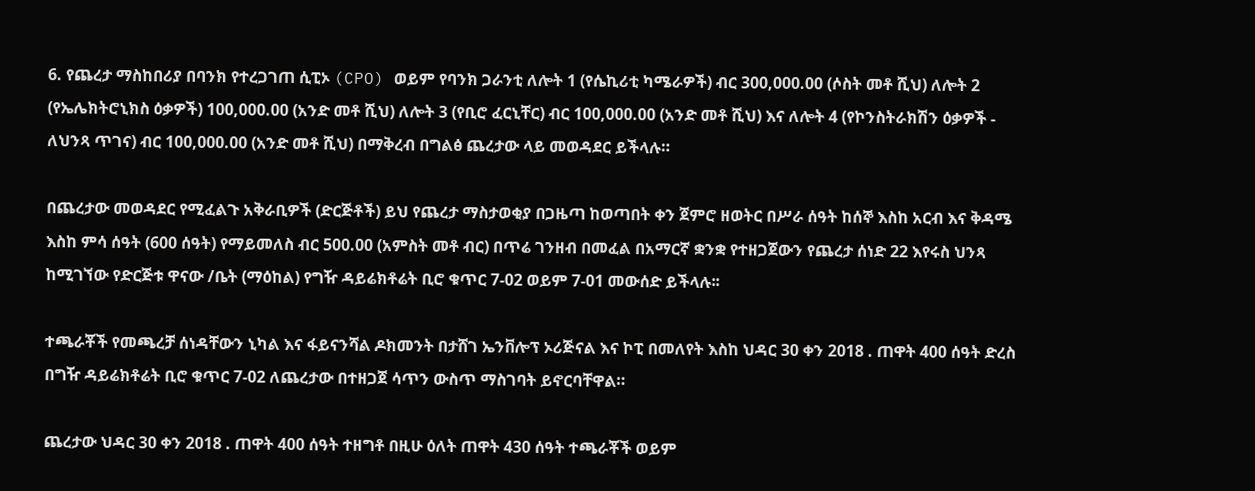6. የጨረታ ማስከበሪያ በባንክ የተረጋገጠ ሲፒኦ (CPO) ወይም የባንክ ጋራንቲ ለሎት 1 (የሴኪሪቲ ካሜራዎች) ብር 300,000.00 (ሶስት መቶ ሺህ) ለሎት 2 (የኤሌክትሮኒክስ ዕቃዎች) 100,000.00 (አንድ መቶ ሺህ) ለሎት 3 (የቢሮ ፈርኒቸር) ብር 100,000.00 (አንድ መቶ ሺህ) እና ለሎት 4 (የኮንስትራክሽን ዕቃዎች - ለህንጻ ጥገና) ብር 100,000.00 (አንድ መቶ ሺህ) በማቅረብ በግልፅ ጨረታው ላይ መወዳደር ይችላሉ።

በጨረታው መወዳደር የሚፈልጉ አቅራቢዎች (ድርጅቶች) ይህ የጨረታ ማስታወቂያ በጋዜጣ ከወጣበት ቀን ጀምሮ ዘወትር በሥራ ሰዓት ከሰኞ እስከ አርብ እና ቅዳሜ እስከ ምሳ ሰዓት (600 ሰዓት) የማይመለስ ብር 500.00 (አምስት መቶ ብር) በጥሬ ገንዘብ በመፈል በአማርኛ ቋንቋ የተዘጋጀውን የጨረታ ሰነድ 22 እየሩስ ህንጻ ከሚገኘው የድርጅቱ ዋናው /ቤት (ማዕከል) የግዥ ዳይሬክቶሬት ቢሮ ቁጥር 7-02 ወይም 7-01 መውሰድ ይችላሉ፡፡

ተጫራቾች የመጫረቻ ሰነዳቸውን ኒካል እና ፋይናንሻል ዶክመንት በታሸገ ኤንቨሎፕ ኦሪጅናል እና ኮፒ በመለየት እስከ ህዳር 30 ቀን 2018 . ጠዋት 400 ሰዓት ድረስ በግዥ ዳይሬክቶሬት ቢሮ ቁጥር 7-02 ለጨረታው በተዘጋጀ ሳጥን ውስጥ ማስገባት ይኖርባቸዋል።

ጨረታው ህዳር 30 ቀን 2018 . ጠዋት 400 ሰዓት ተዘግቶ በዚሁ ዕለት ጠዋት 430 ሰዓት ተጫራቾች ወይም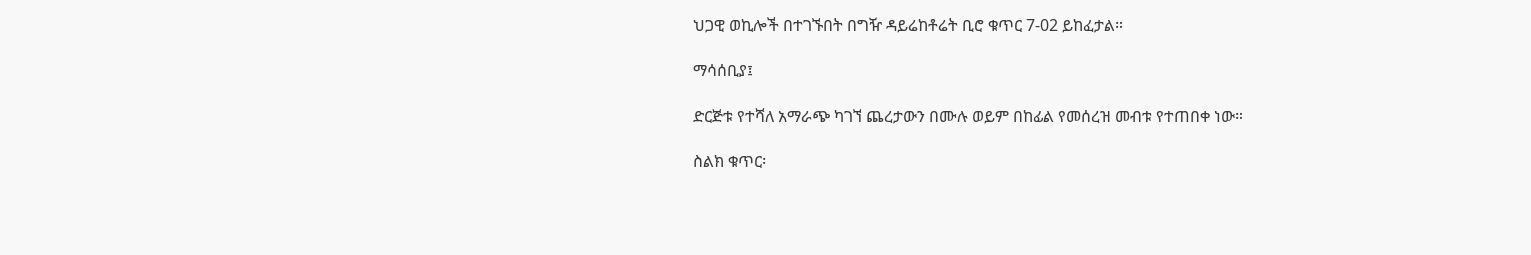ህጋዊ ወኪሎች በተገኙበት በግዥ ዳይሬከቶሬት ቢሮ ቁጥር 7-02 ይከፈታል።

ማሳሰቢያ፤

ድርጅቱ የተሻለ አማራጭ ካገኘ ጨረታውን በሙሉ ወይም በከፊል የመሰረዝ መብቱ የተጠበቀ ነው።

ስልክ ቁጥር፡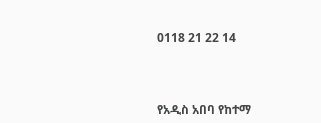0118 21 22 14



የአዲስ አበባ የከተማ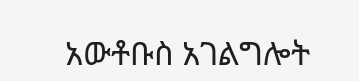አውቶቡስ አገልግሎት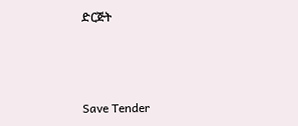ድርጅት



Save Tender